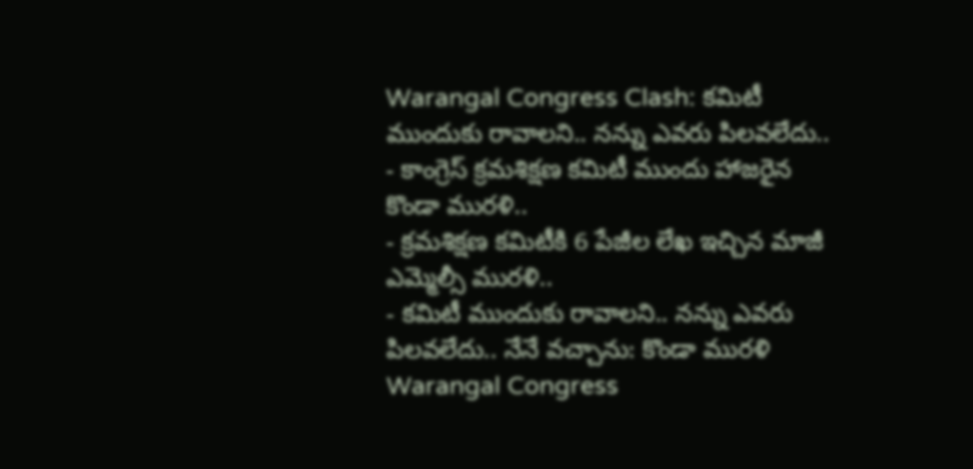Warangal Congress Clash: కమిటీ ముందుకు రావాలని.. నన్ను ఎవరు పిలవలేదు..
- కాంగ్రెస్ క్రమశిక్షణ కమిటీ ముందు హాజరైన కొండా మురళి..
- క్రమశిక్షణ కమిటీకి 6 పేజీల లేఖ ఇచ్చిన మాజీ ఎమ్మెల్సీ మురళి..
- కమిటీ ముందుకు రావాలని.. నన్ను ఎవరు పిలవలేదు.. నేనే వచ్చాను: కొండా మురళి
Warangal Congress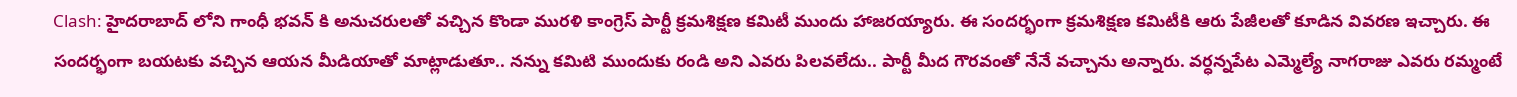Clash: హైదరాబాద్ లోని గాంధీ భవన్ కి అనుచరులతో వచ్చిన కొండా మురళి కాంగ్రెస్ పార్టీ క్రమశిక్షణ కమిటీ ముందు హాజరయ్యారు. ఈ సందర్భంగా క్రమశిక్షణ కమిటీకి ఆరు పేజీలతో కూడిన వివరణ ఇచ్చారు. ఈ సందర్భంగా బయటకు వచ్చిన ఆయన మీడియాతో మాట్లాడుతూ.. నన్ను కమిటి ముందుకు రండి అని ఎవరు పిలవలేదు.. పార్టీ మీద గౌరవంతో నేనే వచ్చాను అన్నారు. వర్ధన్నపేట ఎమ్మెల్యే నాగరాజు ఎవరు రమ్మంటే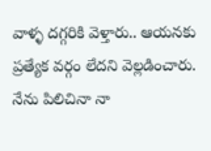వాళ్ళ దగ్గరికి వెళ్తారు.. ఆయనకు ప్రత్యేక వర్గం లేదని వెల్లడించారు. నేను పిలిచినా నా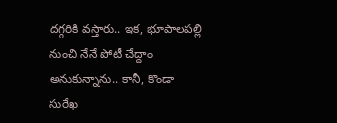దగ్గరికి వస్తారు.. ఇక, భూపాలపల్లి నుంచి నేనే పోటీ చేద్దాం అనుకున్నాను.. కానీ, కొండా సురేఖ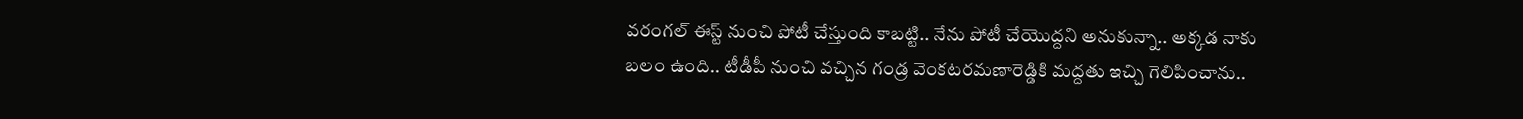వరంగల్ ఈస్ట్ నుంచి పోటీ చేస్తుంది కాబట్టి.. నేను పోటీ చేయొద్దని అనుకున్నా.. అక్కడ నాకు బలం ఉంది.. టీడీపీ నుంచి వచ్చిన గండ్ర వెంకటరమణారెడ్డికి మద్దతు ఇచ్చి గెలిపించాను..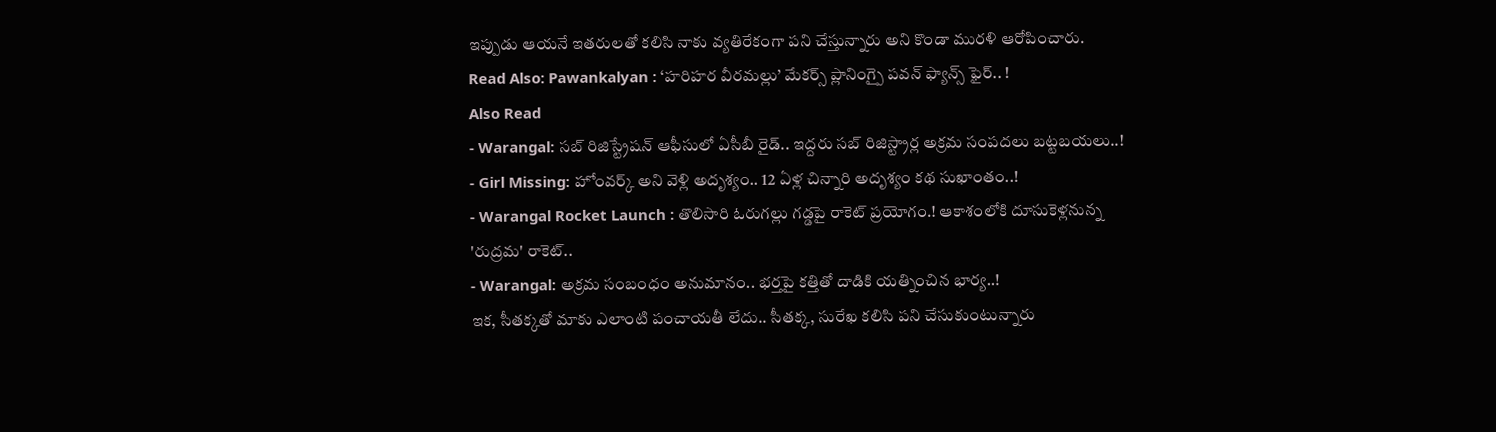ఇప్పుడు ఆయనే ఇతరులతో కలిసి నాకు వ్యతిరేకంగా పని చేస్తున్నారు అని కొండా మురళి ఆరోపించారు.
Read Also: Pawankalyan : ‘హరిహర వీరమల్లు’ మేకర్స్ ప్లానింగ్పై పవన్ ఫ్యాన్స్ ఫైర్.. !
Also Read
- Warangal: సబ్ రిజిస్ట్రేషన్ ఆఫీసులో ఏసీబీ రైడ్.. ఇద్దరు సబ్ రిజిస్ట్రార్ల అక్రమ సంపదలు బట్టబయలు..!
- Girl Missing: హోంవర్క్ అని వెళ్లి అదృశ్యం.. 12 ఏళ్ల చిన్నారి అదృశ్యం కథ సుఖాంతం..!
- Warangal Rocket Launch : తొలిసారి ఓరుగల్లు గడ్డపై రాకెట్ ప్రయోగం.! ఆకాశంలోకి దూసుకెళ్లనున్న 'రుద్రమ' రాకెట్..
- Warangal: అక్రమ సంబంధం అనుమానం.. భర్తపై కత్తితో దాడికి యత్నించిన భార్య..!
ఇక, సీతక్కతో మాకు ఎలాంటి పంచాయతీ లేదు.. సీతక్క, సురేఖ కలిసి పని చేసుకుంటున్నారు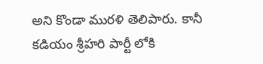అని కొండా మురళి తెలిపారు. కానీ కడియం శ్రీహరి పార్టీ లోకి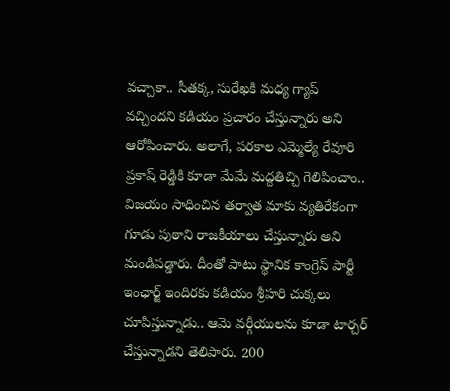వచ్చాకా.. సీతక్క, సురేఖకి మధ్య గ్యాప్ వచ్చిందని కడియం ప్రచారం చేస్తున్నారు అని ఆరోపించారు. అలాగే, పరకాల ఎమ్మెల్యే రేవూరి ప్రకాష్ రెడ్డికి కూడా మేమే మద్దతిచ్చి గెలిపించాం.. విజయం సాధించిన తర్వాత మాకు వ్యతిరేకంగా గూడు పుఠాని రాజకీయాలు చేస్తున్నారు అని మండిపడ్డారు. దీంతో పాటు స్థానిక కాంగ్రెస్ పార్టీ ఇంఛార్జ్ ఇందిరకు కడియం శ్రీహరి చుక్కలు చూపిస్తున్నాడు.. ఆమె వర్గీయులను కూడా టార్చర్ చేస్తున్నాడని తెలిపారు. 200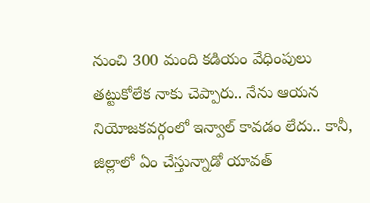నుంచి 300 మంది కడియం వేధింపులు తట్టుకోలేక నాకు చెప్పారు.. నేను ఆయన నియోజకవర్గంలో ఇన్వాల్ కావడం లేదు.. కానీ, జిల్లాలో ఏం చేస్తున్నాడో యావత్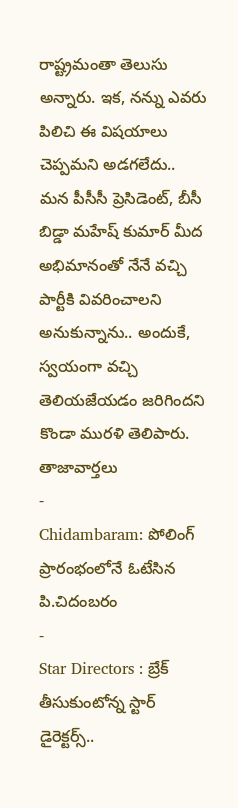రాష్ట్రమంతా తెలుసు అన్నారు. ఇక, నన్ను ఎవరు పిలిచి ఈ విషయాలు చెప్పమని అడగలేదు.. మన పీసీసీ ప్రెసిడెంట్, బీసీ బిడ్డా మహేష్ కుమార్ మీద అభిమానంతో నేనే వచ్చి పార్టీకి వివరించాలని అనుకున్నాను.. అందుకే, స్వయంగా వచ్చి తెలియజేయడం జరిగిందని కొండా మురళి తెలిపారు.
తాజావార్తలు
-
Chidambaram: పోలింగ్ ప్రారంభంలోనే ఓటేసిన పి.చిదంబరం
-
Star Directors : బ్రేక్ తీసుకుంటోన్న స్టార్ డైరెక్టర్స్..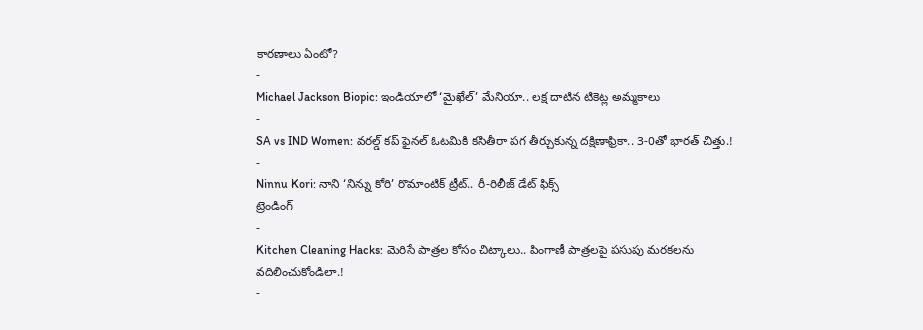కారణాలు ఏంటో?
-
Michael Jackson Biopic: ఇండియాలో ‘మైఖేల్’ మేనియా.. లక్ష దాటిన టికెట్ల అమ్మకాలు
-
SA vs IND Women: వరల్డ్ కప్ ఫైనల్ ఓటమికి కసితీరా పగ తీర్చుకున్న దక్షిణాఫ్రికా.. 3-0తో భారత్ చిత్తు.!
-
Ninnu Kori: నాని ‘నిన్ను కోరి’ రొమాంటిక్ ట్రీట్.. రీ-రిలీజ్ డేట్ ఫిక్స్
ట్రెండింగ్
-
Kitchen Cleaning Hacks: మెరిసే పాత్రల కోసం చిట్కాలు.. పింగాణీ పాత్రలపై పసుపు మరకలను వదిలించుకోండిలా.!
-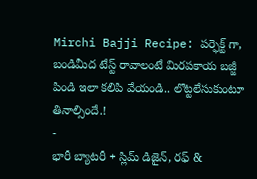Mirchi Bajji Recipe: పర్ఫెక్ట్ గా, బండిమీద టేస్ట్ రావాలంటే మిరపకాయ బజ్జీ పిండి ఇలా కలిపి వేయండి.. లొట్టలేసుకుంటూ తినాల్సిందే.!
-
భారీ బ్యాటరీ + స్లిమ్ డిజైన్, రఫ్ &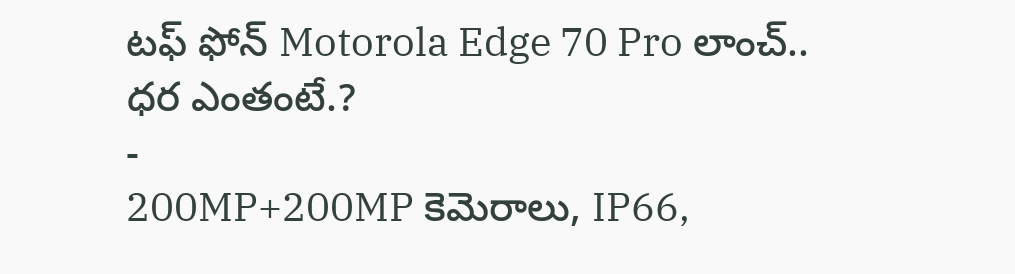టఫ్ ఫోన్ Motorola Edge 70 Pro లాంచ్.. ధర ఎంతంటే.?
-
200MP+200MP కెమెరాలు, IP66,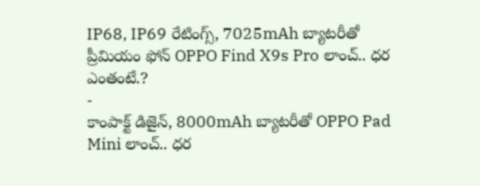IP68, IP69 రేటింగ్స్, 7025mAh బ్యాటరీతో ప్రీమియం ఫోన్ OPPO Find X9s Pro లాంచ్.. ధర ఎంతంటే.?
-
కాంపాక్ట్ డిజైన్, 8000mAh బ్యాటరీతో OPPO Pad Mini లాంచ్.. ధర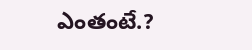ఎంతంటే.?